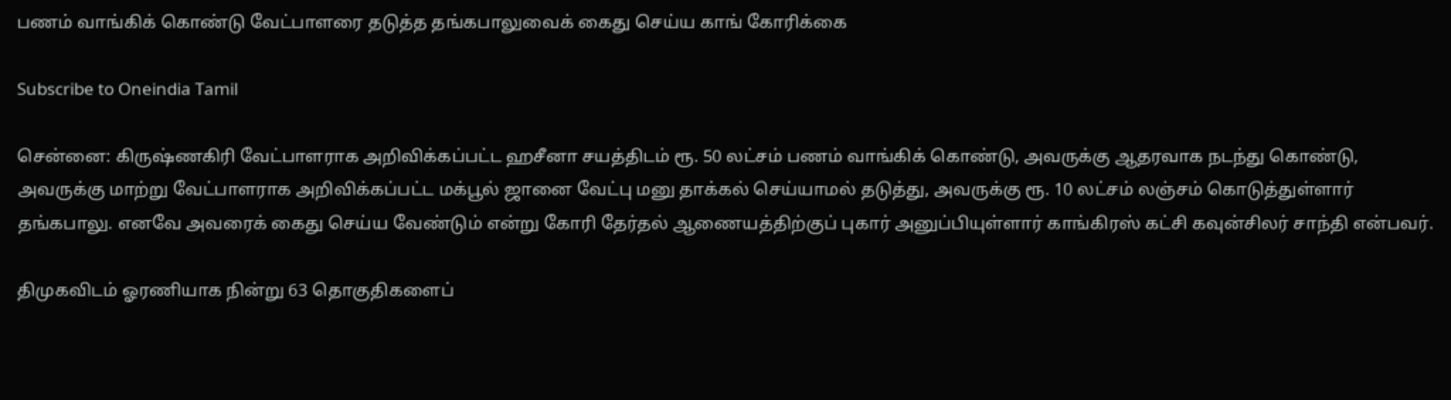பணம் வாங்கிக் கொண்டு வேட்பாளரை தடுத்த தங்கபாலுவைக் கைது செய்ய காங் கோரிக்கை

Subscribe to Oneindia Tamil

சென்னை: கிருஷ்ணகிரி வேட்பாளராக அறிவிக்கப்பட்ட ஹசீனா சயத்திடம் ரூ. 50 லட்சம் பணம் வாங்கிக் கொண்டு, அவருக்கு ஆதரவாக நடந்து கொண்டு, அவருக்கு மாற்று வேட்பாளராக அறிவிக்கப்பட்ட மக்பூல் ஜானை வேட்பு மனு தாக்கல் செய்யாமல் தடுத்து, அவருக்கு ரூ. 10 லட்சம் லஞ்சம் கொடுத்துள்ளார் தங்கபாலு. எனவே அவரைக் கைது செய்ய வேண்டும் என்று கோரி தேர்தல் ஆணையத்திற்குப் புகார் அனுப்பியுள்ளார் காங்கிரஸ் கட்சி கவுன்சிலர் சாந்தி என்பவர்.

திமுகவிடம் ஓரணியாக நின்று 63 தொகுதிகளைப்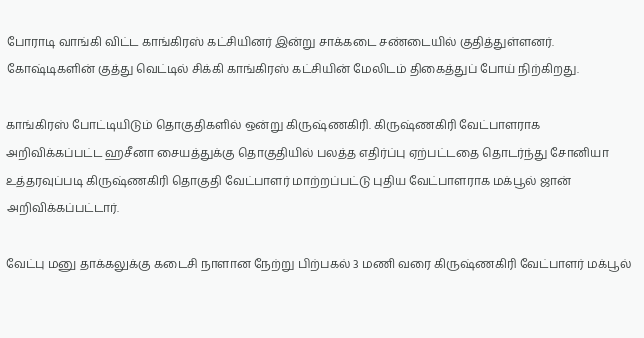போராடி வாங்கி விட்ட காங்கிரஸ் கட்சியினர் இன்று சாக்கடை சண்டையில் குதித்துள்ளனர். கோஷ்டிகளின் குத்து வெட்டில் சிக்கி காங்கிரஸ் கட்சியின் மேலிடம் திகைத்துப் போய் நிற்கிறது.

காங்கிரஸ் போட்டியிடும் தொகுதிகளில் ஒன்று கிருஷ்ணகிரி. கிருஷ்ணகிரி வேட்பாளராக அறிவிக்கப்பட்ட ஹசீனா சையத்துக்கு தொகுதியில் பலத்த எதிர்ப்பு ஏற்பட்டதை தொடர்ந்து சோனியா உத்தரவுப்படி கிருஷ்ணகிரி தொகுதி வேட்பாளர் மாற்றப்பட்டு புதிய வேட்பாளராக மக்பூல் ஜான் அறிவிக்கப்பட்டார்.

வேட்பு மனு தாக்கலுக்கு கடைசி நாளான நேற்று பிற்பகல் 3 மணி வரை கிருஷ்ணகிரி வேட்பாளர் மக்பூல்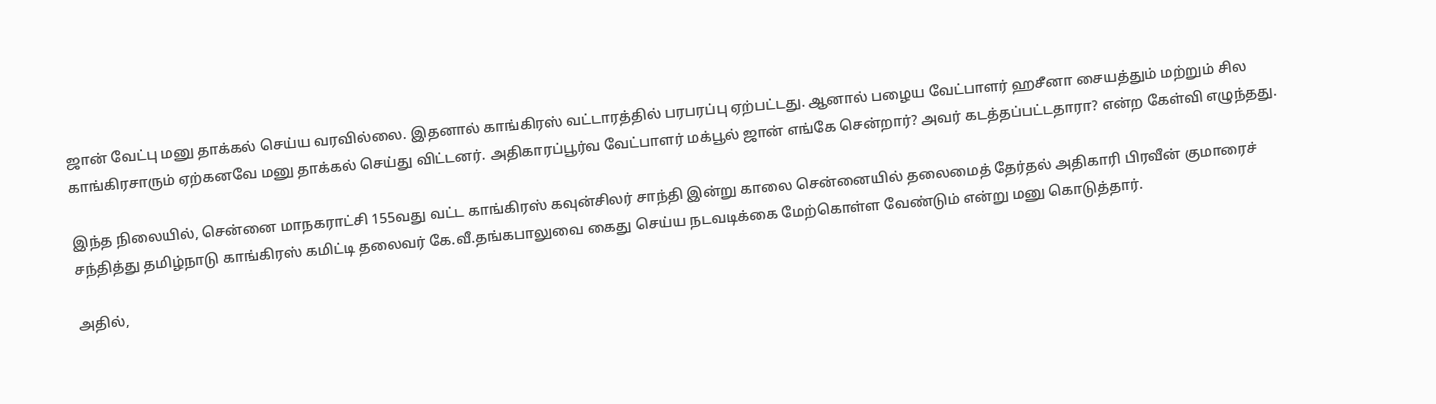ஜான் வேட்பு மனு தாக்கல் செய்ய வரவில்லை. இதனால் காங்கிரஸ் வட்டாரத்தில் பரபரப்பு ஏற்பட்டது. ஆனால் பழைய வேட்பாளர் ஹசீனா சையத்தும் மற்றும் சில காங்கிரசாரும் ஏற்கனவே மனு தாக்கல் செய்து விட்டனர். அதிகாரப்பூர்வ வேட்பாளர் மக்பூல் ஜான் எங்கே சென்றார்? அவர் கடத்தப்பட்டதாரா? என்ற கேள்வி எழுந்தது.

இந்த நிலையில், சென்னை மாநகராட்சி 155வது வட்ட காங்கிரஸ் கவுன்சிலர் சாந்தி இன்று காலை சென்னையில் தலைமைத் தேர்தல் அதிகாரி பிரவீன் குமாரைச் சந்தித்து தமிழ்நாடு காங்கிரஸ் கமிட்டி தலைவர் கே.வீ.தங்கபாலுவை கைது செய்ய நடவடிக்கை மேற்கொள்ள வேண்டும் என்று மனு கொடுத்தார்.

அதில்,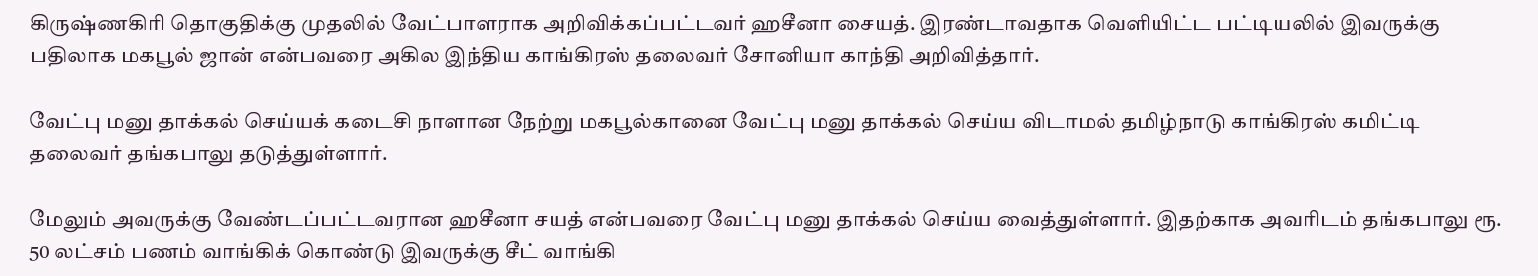கிருஷ்ணகிரி தொகுதிக்கு முதலில் வேட்பாளராக அறிவிக்கப்பட்டவர் ஹசீனா சையத். இரண்டாவதாக வெளியிட்ட பட்டியலில் இவருக்கு பதிலாக மகபூல் ஜான் என்பவரை அகில இந்திய காங்கிரஸ் தலைவர் சோனியா காந்தி அறிவித்தார்.

வேட்பு மனு தாக்கல் செய்யக் கடைசி நாளான நேற்று மகபூல்கானை வேட்பு மனு தாக்கல் செய்ய விடாமல் தமிழ்நாடு காங்கிரஸ் கமிட்டி தலைவர் தங்கபாலு தடுத்துள்ளார்.

மேலும் அவருக்கு வேண்டப்பட்டவரான ஹசீனா சயத் என்பவரை வேட்பு மனு தாக்கல் செய்ய வைத்துள்ளார். இதற்காக அவரிடம் தங்கபாலு ரூ. 50 லட்சம் பணம் வாங்கிக் கொண்டு இவருக்கு சீட் வாங்கி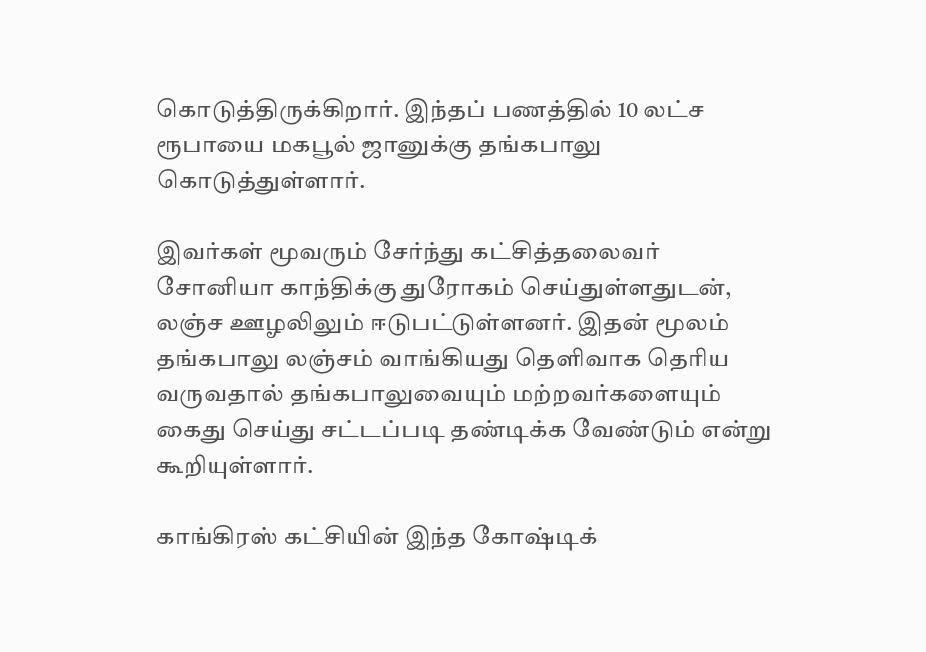கொடுத்திருக்கிறார். இந்தப் பணத்தில் 10 லட்ச ரூபாயை மகபூல் ஜானுக்கு தங்கபாலு கொடுத்துள்ளார்.

இவர்கள் மூவரும் சேர்ந்து கட்சித்தலைவர் சோனியா காந்திக்கு துரோகம் செய்துள்ளதுடன், லஞ்ச ஊழலிலும் ஈடுபட்டுள்ளனர். இதன் மூலம் தங்கபாலு லஞ்சம் வாங்கியது தெளிவாக தெரிய வருவதால் தங்கபாலுவையும் மற்றவர்களையும் கைது செய்து சட்டப்படி தண்டிக்க வேண்டும் என்று கூறியுள்ளார்.

காங்கிரஸ் கட்சியின் இந்த கோஷ்டிக்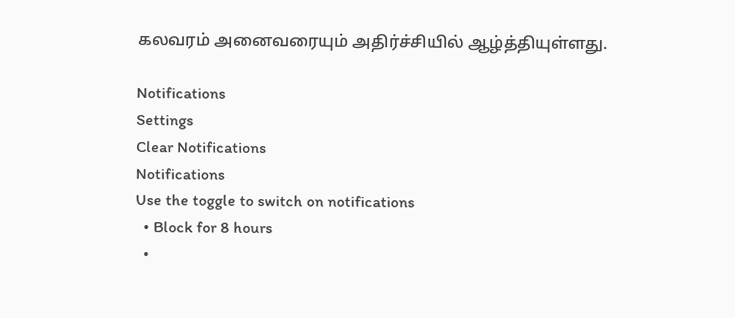கலவரம் அனைவரையும் அதிர்ச்சியில் ஆழ்த்தியுள்ளது.

Notifications
Settings
Clear Notifications
Notifications
Use the toggle to switch on notifications
  • Block for 8 hours
  •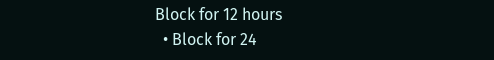Block for 12 hours
  • Block for 24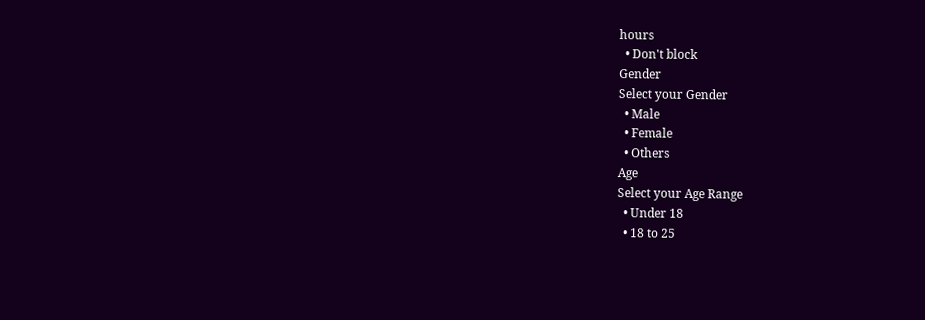hours
  • Don't block
Gender
Select your Gender
  • Male
  • Female
  • Others
Age
Select your Age Range
  • Under 18
  • 18 to 25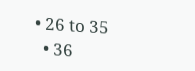• 26 to 35
  • 36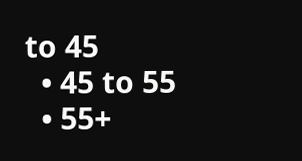to 45
  • 45 to 55
  • 55+